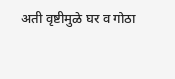अती वृष्टीमुळे घर व गोठा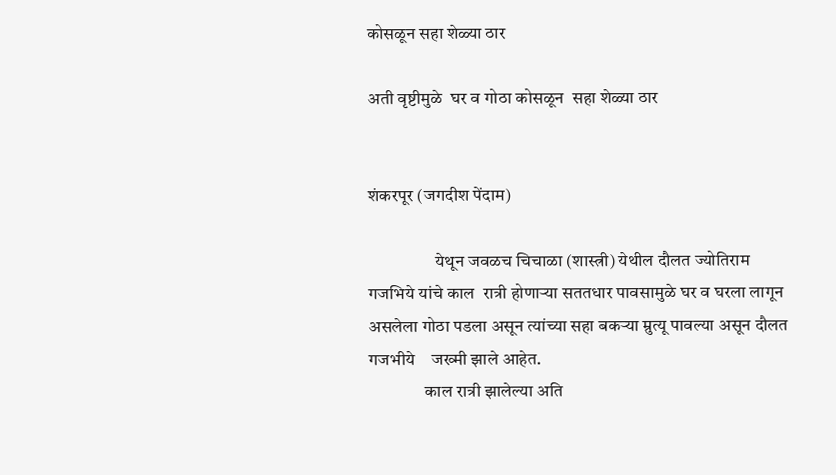कोसळून सहा शेळ्या ठार

अती वृष्टीमुळे  घर व गोठा कोसळून  सहा शेळ्या ठार


शंकरपूर (जगदीश पेंदाम)

                   येथून जवळच चिचाळा (शास्त्री) येथील दौलत ज्योतिराम गजभिये यांचे काल  रात्री होणाऱ्या सततधार पावसामुळे घर व घरला लागून असलेला गोठा पडला असून त्यांच्या सहा बकर्‍या म्रुत्यू पावल्या असून दौलत गजभीये    जख्मी झाले आहेत.
                काल रात्री झालेल्या अति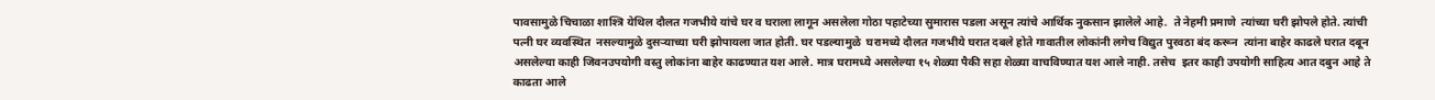पावसामुळे चिचाळा शाश्त्रि येथिल दौलत गजभीये यांचे घर व घराला लागून असलेला गोठा पहाटेच्या सुमारास पडला असून त्यांचे आर्थिक नुकसान झालेले आहे.  ते नेहमी प्रमाणे  त्यांच्या घरी झोपले होते. त्यांची पत्नी घर व्यवस्थित  नसल्यामुळे दुसऱ्याच्या घरी झोपायला जात होती. घर पडल्यामुळे  घरामध्ये दौलत गजभीये घरात दबले होते गावातील लोकांनी लगेच विद्युत पुरवठा बंद करून  त्यांना बाहेर काढले घरात दबून असलेल्या काही जिवनउपयोगी वस्तु लोकांना बाहेर काढण्यात यश आले. मात्र घरामध्ये असलेल्या १५ शेळ्या पैकी सहा शेळ्या वाचविण्यात यश आले नाही. तसेच  इतर काही उपयोगी साहित्य आत दबुन आहे ते काढता आले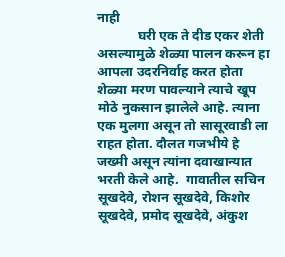नाही
            घरी एक ते दीड एकर शेती असल्यामुळे शेळ्या पालन करून हा आपला उदरनिर्वाह करत होता शेळ्या मरण पावल्याने त्याचे खूप मोठे नुकसान झालेले आहे. त्याना एक मुलगा असून तो सासूरवाडी ला राहत होता. दौलत गजभीये हे जख्मी असून त्यांना दवाखान्यात भरती केले आहे.  गावातील सचिन सूखदेवे, रोशन सूखदेवे, किशोर सूखदेवे, प्रमोद सूखदेवे, अंकुश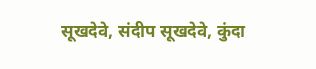सूखदेवे, संदीप सूखदेवे, कुंदा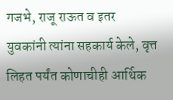गजभे, राजू राऊत व इतर  युवकांनी त्यांना सहकार्य केले, वृत्त लिहत पर्यंत कोणाचीही आर्थिक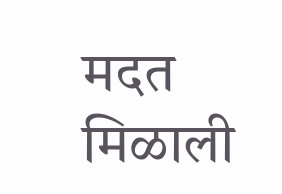मदत मिळाली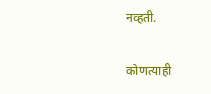नव्हती.

कोणत्याही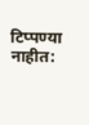टिप्पण्‍या नाहीत: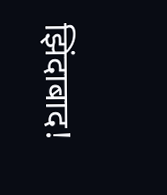झिंदाबाद!